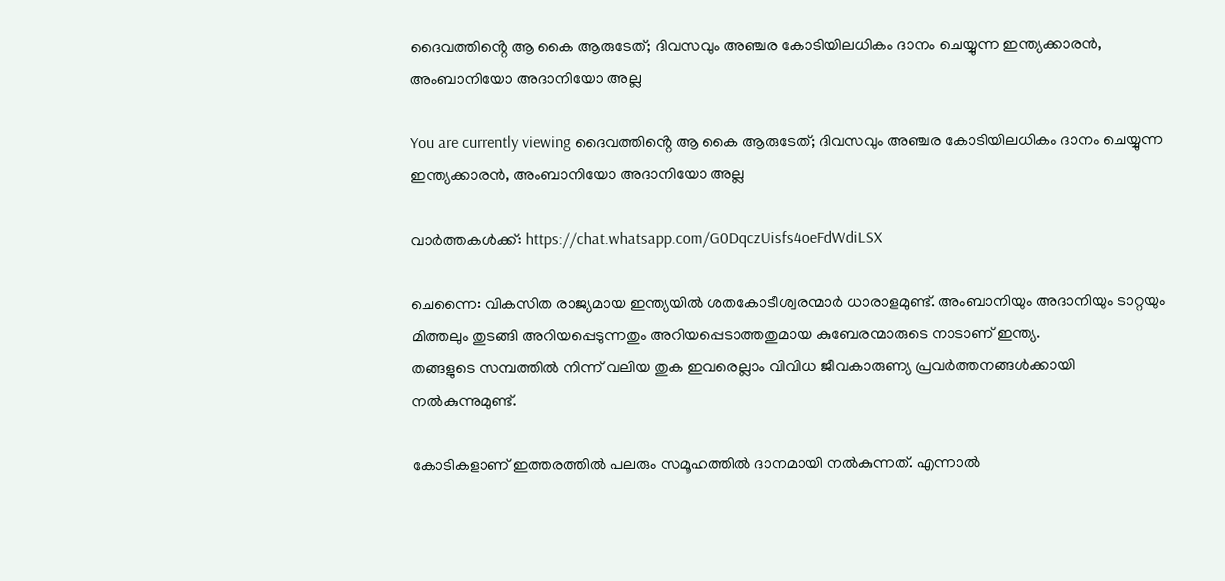ദൈവത്തിൻ്റെ ആ കൈ ആരുടേത്; ദിവസവും അഞ്ചര കോടിയിലധികം ദാനം ചെയ്യുന്ന ഇന്ത്യക്കാരൻ, അംബാനിയോ അദാനിയോ അല്ല

You are currently viewing ദൈവത്തിൻ്റെ ആ കൈ ആരുടേത്; ദിവസവും അഞ്ചര കോടിയിലധികം ദാനം ചെയ്യുന്ന ഇന്ത്യക്കാരൻ, അംബാനിയോ അദാനിയോ അല്ല

വാർത്തകൾക്ക്: https://chat.whatsapp.com/G0DqczUisfs4oeFdWdiLSX

ചെന്നൈ: വികസിത രാജ്യമായ ഇന്ത്യയില്‍ ശതകോടീശ്വരന്മാര്‍ ധാരാളമുണ്ട്. അംബാനിയും അദാനിയും ടാറ്റയും മിത്തലും തുടങ്ങി അറിയപ്പെടുന്നതും അറിയപ്പെടാത്തതുമായ കുബേരന്മാരുടെ നാടാണ് ഇന്ത്യ.
തങ്ങളുടെ സമ്പത്തില്‍ നിന്ന് വലിയ തുക ഇവരെല്ലാം വിവിധ ജീവകാരുണ്യ പ്രവര്‍ത്തനങ്ങള്‍ക്കായി നല്‍കുന്നുമുണ്ട്.

കോടികളാണ് ഇത്തരത്തില്‍ പലരും സമൂഹത്തില്‍ ദാനമായി നല്‍കുന്നത്. എന്നാല്‍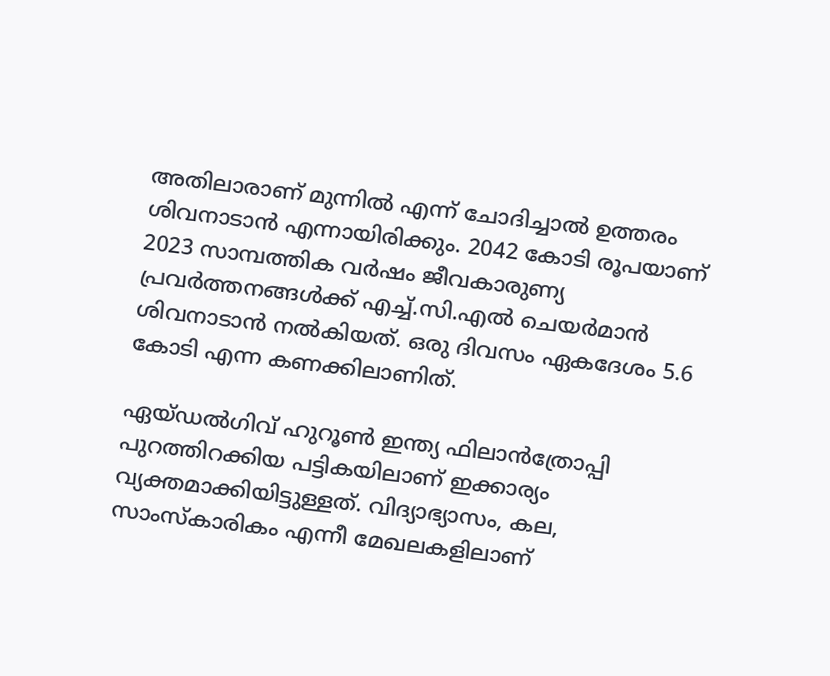അതിലാരാണ് മുന്നില്‍ എന്ന് ചോദിച്ചാല്‍ ഉത്തരം ശിവനാടാൻ എന്നായിരിക്കും. 2042 കോടി രൂപയാണ് 2023 സാമ്പത്തിക വര്‍ഷം ജീവകാരുണ്യ പ്രവര്‍ത്തനങ്ങള്‍ക്ക് എച്ച്‌.സി.എല്‍ ചെയര്‍മാൻ ശിവനാടാൻ നല്‍കിയത്. ഒരു ദിവസം ഏകദേശം 5.6 കോടി എന്ന കണക്കിലാണിത്.

ഏയ്‌ഡല്‍ഗിവ് ഹുറൂണ്‍ ഇന്ത്യ ഫിലാൻത്രോപ്പി പുറത്തിറക്കിയ പട്ടികയിലാണ് ഇക്കാര്യം വ്യക്തമാക്കിയിട്ടുള്ളത്. വിദ്യാഭ്യാസം, കല, സാംസ്‌കാരികം എന്നീ മേഖലകളിലാണ്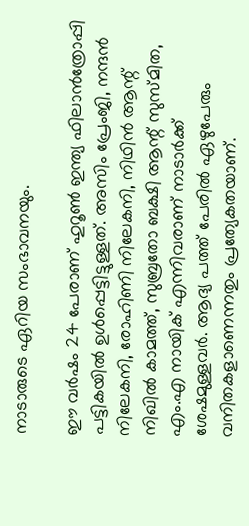നാടാരുടെ ഏറിയ സംഭാവനയും.

ഈ വര്‍ഷം 24 പേരാണ് ഹുറൂണ്‍ ഇന്ത്യ ഫിലാൻത്രോപ്പി പട്ടികയില്‍ ഉള്‍പ്പെട്ടിട്ടുള്ളത്. അസിം പ്രേംജി, നന്ദൻ നിലേകനി, രോഹിണി നിലേകനി, നിഥിൻ ആന്റ് നിഖില്‍ കാമത്ത്, സുബ്രതോ ബക്ഷി ആന്റ് സുസ്‌മിത, എം.എ നായിക് എന്നിവരാണ് നാടാര്‍ക്ക് ശേഷമുള്ളവര്‍. ആദ്യ പത്ത് പേരില്‍ ഏഴുപേരും വനിതകളാണെന്നതും പ്രത്യേകതയാണ്.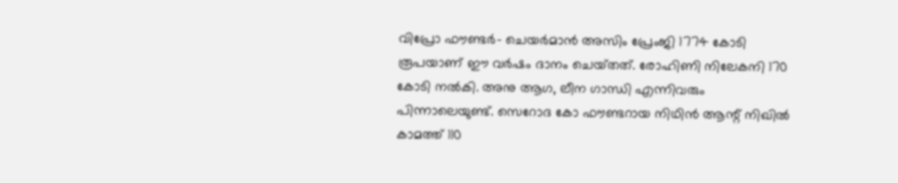വിപ്രോ ഫൗണ്ടര്‍- ചെയര്‍മാൻ അസിം പ്രേംജി 1774 കോടി രൂപയാണ് ഈ വര്‍ഷം ദാനം ചെയ്‌തത്. രോഹിണി നിലേകനി 170 കോടി നല്‍കി. അനു ആഗ, ലീന ഗാന്ധി എന്നിവരും പിന്നാലെയുണ്ട്. സെറോദ കോ ഫൗണ്ടറായ നിഥിൻ ആന്റ് നിഖില്‍ കാമത്ത് 110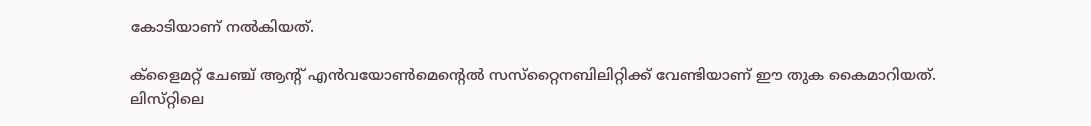കോടിയാണ് നല്‍കിയത്.

ക്ളൈമറ്റ് ചേഞ്ച് ആന്റ് എൻവയോണ്‍മെൻ്റെല്‍ സസ്‌റ്റൈനബിലിറ്റിക്ക് വേണ്ടിയാണ് ഈ തുക കൈമാറിയത്. ലിസ്‌റ്റിലെ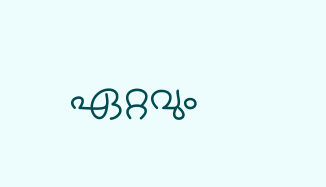ഏറ്റവും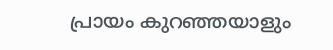പ്രായം കുറഞ്ഞയാളും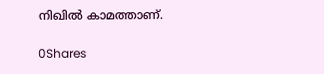നിഖില്‍ കാമത്താണ്.

0Shares